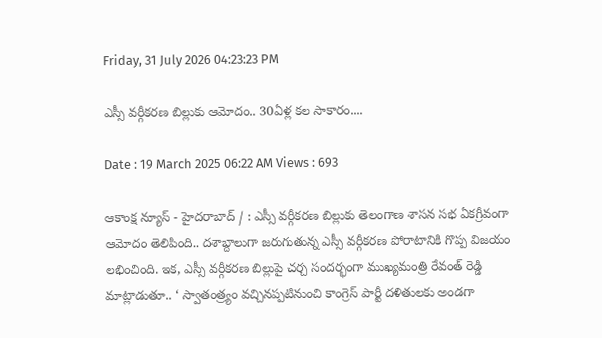Friday, 31 July 2026 04:23:23 PM

ఎస్సీ వర్గీకరణ బిల్లుకు ఆమోదం.. 30ఏళ్ల కల సాకారం....

Date : 19 March 2025 06:22 AM Views : 693

ఆకాంక్ష న్యూస్ - హైదరాబాద్ / : ఎస్సీ వర్గీకరణ బిల్లుకు తెలంగాణ శాసన సభ ఏకగ్రీవంగా ఆమోదం తెలిపింది.. దశాబ్దాలుగా జరుగుతున్న ఎస్సీ వర్గీకరణ పోరాటానికి గొప్ప విజయం లభించింది. ఇక, ఎస్సీ వర్గీకరణ బిల్లుపై చర్చ సందర్భంగా ముఖ్యమంత్రి రేవంత్ రెడ్డి మాట్లాడుతూ.. ‘ స్వాతంత్ర్యం వచ్చినప్పటినుంచి కాంగ్రెస్ పార్టీ దళితులకు అండగా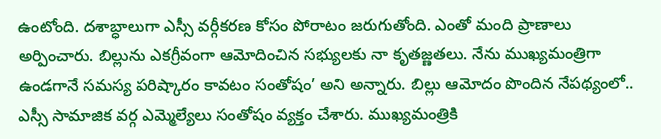ఉంటోంది. దశాబ్ధాలుగా ఎస్సీ వర్గీకరణ కోసం పోరాటం జరుగుతోంది. ఎంతో మంది ప్రాణాలు అర్పించారు. బిల్లును ఎకగ్రీవంగా ఆమోదించిన సభ్యులకు నా కృతజ్ణతలు. నేను ముఖ్యమంత్రిగా ఉండగానే సమస్య పరిష్కారం కావటం సంతోషం’ అని అన్నారు. బిల్లు ఆమోదం పొందిన నేపథ్యంలో.. ఎస్సీ సామాజిక వర్గ ఎమ్మెల్యేలు సంతోషం వ్యక్తం చేశారు. ముఖ్యమంత్రికి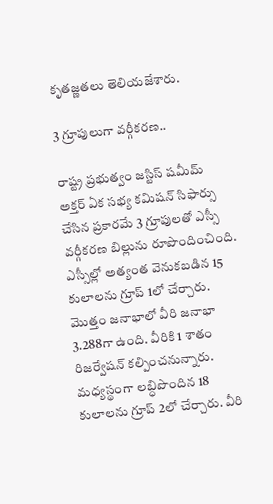కృతజ్ణతలు తెలియజేశారు.

3 గ్రూపులుగా వర్గీకరణ..

రాష్ట్ర ప్రభుత్వం జస్టిస్ షమీమ్ అక్తర్ ఏక సభ్య కమిషన్ సిఫార్సు చేసిన ప్రకారమే 3 గ్రూపులతో ఎస్సీ వర్గీకరణ బిల్లును రూపొందించింది. ఎస్సీల్లో అత్యంత వెనుకబడిన 15 కులాలను గ్రూప్ 1లో చేర్చారు. మొత్తం జనాభాలో వీరి జనాభా 3.288గా ఉంది. వీరికి 1 శాతం రిజర్వేషన్ కల్పించనున్నారు. మధ్యస్థంగా లబ్ధిపొందిన 18 కులాలను గ్రూప్ 2లో చేర్చారు. వీరి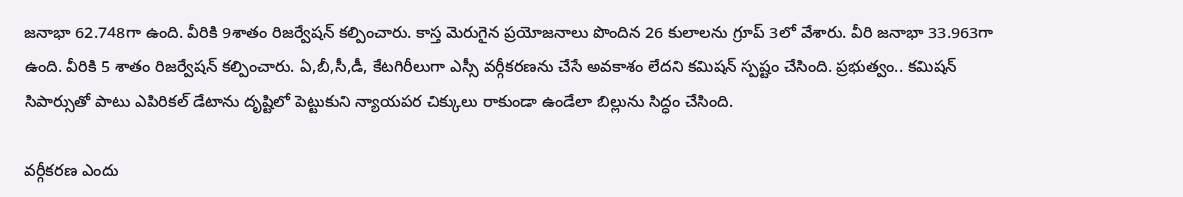జనాభా 62.748గా ఉంది. వీరికి 9శాతం రిజర్వేషన్ కల్పించారు. కాస్త మెరుగైన ప్రయోజనాలు పొందిన 26 కులాలను గ్రూప్ 3లో వేశారు. వీరి జనాభా 33.963గా ఉంది. వీరికి 5 శాతం రిజర్వేషన్ కల్పించారు. ఏ,బీ,సీ,డీ, కేటగిరీలుగా ఎస్సీ వర్గీకరణను చేసే అవకాశం లేదని కమిషన్ స్పష్టం చేసింది. ప్రభుత్వం.. కమిషన్ సిపార్సుతో పాటు ఎపిరికల్ డేటాను ద‌ృష్టిలో పెట్టుకుని న్యాయపర చిక్కులు రాకుండా ఉండేలా బిల్లును సిద్ధం చేసింది.

వర్గీకరణ ఎందు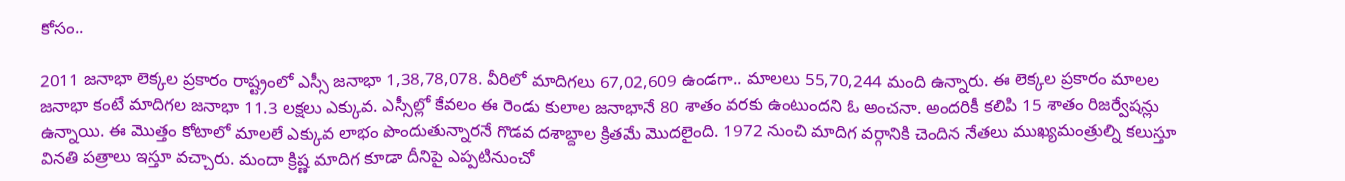కోసం..

2011 జనాభా లెక్కల ప్రకారం రాష్ట్రంలో ఎస్సీ జనాభా 1,38,78,078. వీరిలో మాదిగలు 67,02,609 ఉండగా.. మాలలు 55,70,244 మంది ఉన్నారు. ఈ లెక్కల ప్రకారం మాలల జనాభా కంటే మాదిగల జనాభా 11.3 లక్షలు ఎక్కువ. ఎస్సీల్లో కేవలం ఈ రెండు కులాల జనాభానే 80 శాతం వరకు ఉంటుందని ఓ అంచనా. అందరికీ కలిపి 15 శాతం రిజర్వేషన్లు ఉన్నాయి. ఈ మొత్తం కోటాలో మాలలే ఎక్కువ లాభం పొందుతున్నారనే గొడవ దశాబ్దాల క్రితమే మొదలైంది. 1972 నుంచి మాదిగ వర్గానికి చెందిన నేతలు ముఖ్యమంత్రుల్ని కలుస్తూ వినతి పత్రాలు ఇస్తూ వచ్చారు. మందా క్రిష్ణ మాదిగ కూడా దీనిపై ఎప్పటినుంచో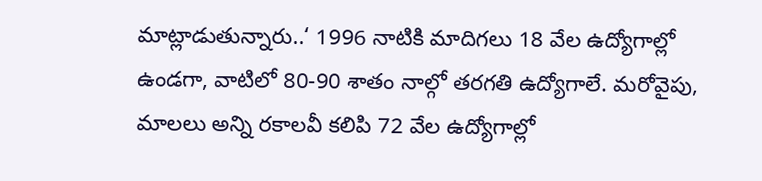మాట్లాడుతున్నారు..‘ 1996 నాటికి మాదిగలు 18 వేల ఉద్యోగాల్లో ఉండగా, వాటిలో 80-90 శాతం నాల్గో తరగతి ఉద్యోగాలే. మరోవైపు, మాలలు అన్ని రకాలవీ కలిపి 72 వేల ఉద్యోగాల్లో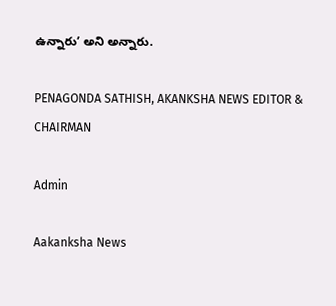ఉన్నారు’ అని అన్నారు.

PENAGONDA SATHISH, AKANKSHA NEWS EDITOR & CHAIRMAN

Admin

Aakanksha News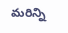మరిన్ని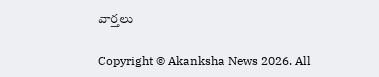వార్తలు

Copyright © Akanksha News 2026. All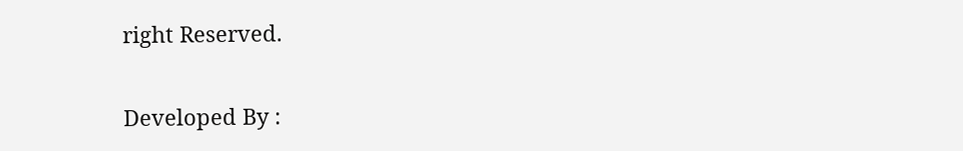right Reserved.

Developed By :